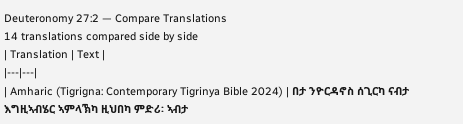Deuteronomy 27:2 — Compare Translations
14 translations compared side by side
| Translation | Text |
|---|---|
| Amharic (Tigrigna: Contemporary Tigrinya Bible 2024) | በታ ንዮርዳኖስ ሰጊርካ ናብታ እግዚኣብሄር ኣምላኽካ ዚህበካ ምድሪ፡ ኣብታ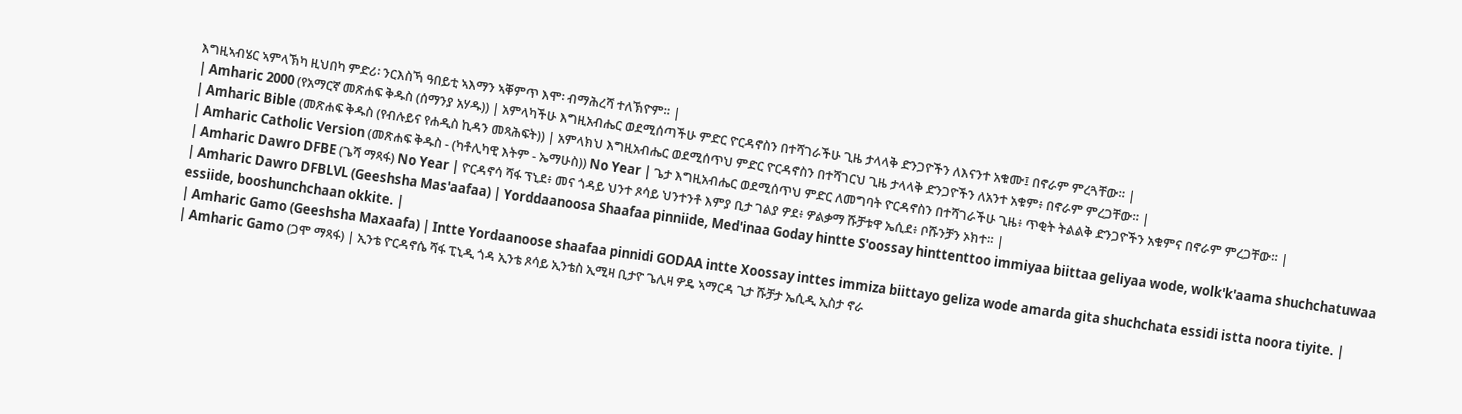እግዚኣብሄር ኣምላኽካ ዚህበካ ምድሪ፡ ንርእስኻ ዓበይቲ ኣእማን ኣቐምጥ እሞ፡ ብማሕረሻ ተለኽዮም። |
| Amharic 2000 (የአማርኛ መጽሐፍ ቅዱስ (ሰማንያ አሃዱ)) | አምላካችሁ እግዚአብሔር ወደሚሰጣችሁ ምድር ዮርዳኖስን በተሻገራችሁ ጊዜ ታላላቅ ድንጋዮችን ለእናንተ አቁሙ፤ በኖራም ምረጓቸው። |
| Amharic Bible (መጽሐፍ ቅዱስ (የብሉይና የሐዲስ ኪዳን መጻሕፍት)) | አምላክህ እግዚአብሔር ወደሚሰጥህ ምድር ዮርዳኖስን በተሻገርህ ጊዜ ታላላቅ ድንጋዮችን ለአንተ አቁም፥ በኖራም ምረጋቸው። |
| Amharic Catholic Version (መጽሐፍ ቅዱስ - (ካቶሊካዊ እትም - ኤማሁስ)) No Year | ጌታ እግዚአብሔር ወደሚሰጥህ ምድር ለመግባት ዮርዳኖስን በተሻገራችሁ ጊዜ፥ ጥቂት ትልልቅ ድንጋዮችን አቁምና በኖራም ምረጋቸው። |
| Amharic Dawro DFBE (ጌሻ ማጻፋ) No Year | ዮርዳኖሳ ሻፋ ፕኒደ፥ መና ጎዳይ ህንተ ጾሳይ ህንተንቶ እምያ ቢታ ገልያ ዎደ፥ ዎልቃማ ሹቻቱዋ ኤሲደ፥ ቦሹንቻን ኦክተ። |
| Amharic Dawro DFBLVL (Geeshsha Mas'aafaa) | Yorddaanoosa Shaafaa pinniide, Med'inaa Goday hintte S'oossay hinttenttoo immiyaa biittaa geliyaa wode, wolk'k'aama shuchchatuwaa essiide, booshunchchaan okkite. |
| Amharic Gamo (Geeshsha Maxaafa) | Intte Yordaanoose shaafaa pinnidi GODAA intte Xoossay inttes immiza biittayo geliza wode amarda gita shuchchata essidi istta noora tiyite. |
| Amharic Gamo (ጋሞ ማጻፋ) | ኢንቴ ዮርዳኖሴ ሻፋ ፒኒዲ ጎዳ ኢንቴ ጾሳይ ኢንቴስ ኢሚዛ ቢታዮ ጌሊዛ ዎዴ ኣማርዳ ጊታ ሹቻታ ኤሲዲ ኢስታ ኖራ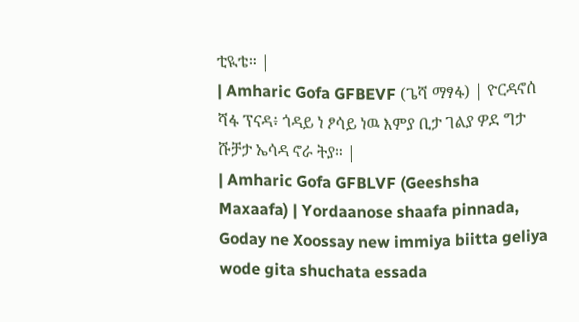ቲዪቴ። |
| Amharic Gofa GFBEVF (ጌሻ ማፃፋ) | ዮርዳኖሰ ሻፋ ፕናዳ፥ ጎዳይ ነ ፆሳይ ነዉ እምያ ቢታ ገልያ ዎደ ግታ ሹቻታ ኤሳዳ ኖራ ትያ። |
| Amharic Gofa GFBLVF (Geeshsha Maxaafa) | Yordaanose shaafa pinnada, Goday ne Xoossay new immiya biitta geliya wode gita shuchata essada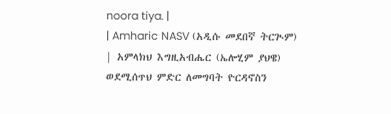noora tiya. |
| Amharic NASV (አዲሱ መደበኛ ትርጒም) | አምላክህ እግዚአብሔር (ኤሎሂም ያህዌ) ወደሚሰጥህ ምድር ለመግባት ዮርዳኖስን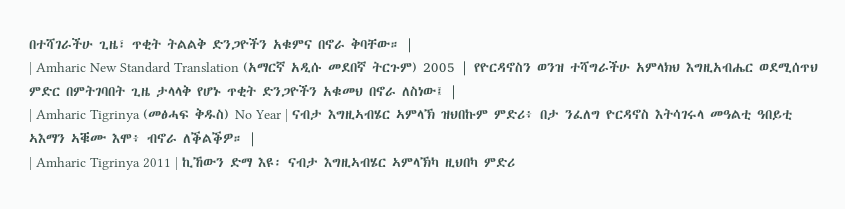በተሻገራችሁ ጊዜ፣ ጥቂት ትልልቅ ድንጋዮችን አቁምና በኖራ ቅባቸው። |
| Amharic New Standard Translation (አማርኛ አዲሱ መደበኛ ትርጉም) 2005 | የዮርዳኖስን ወንዝ ተሻግራችሁ አምላክህ እግዚአብሔር ወደሚሰጥህ ምድር በምትገባበት ጊዜ ታላላቅ የሆኑ ጥቂት ድንጋዮችን አቁመህ በኖራ ለስነው፤ |
| Amharic Tigrinya (መፅሓፍ ቅዱስ) No Year | ናብታ እግዚኣብሄር ኣምላኽ ዝህበኩም ምድሪ፥ በታ ንፈለግ ዮርዳኖስ እትሳገሩላ መዓልቲ ዓበይቲ ኣእማን ኣቑሙ እሞ፥ ብኖራ ለቕልቕዎ። |
| Amharic Tigrinya 2011 | ኪኸውን ድማ እዩ፡ ናብታ እግዚኣብሄር ኣምላኽካ ዚህበካ ምድሪ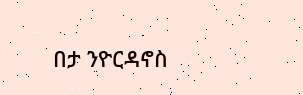በታ ንዮርዳኖስ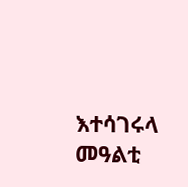እተሳገሩላ መዓልቲ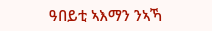ዓበይቲ ኣእማን ንኣኻ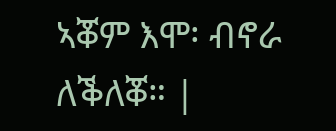ኣቖም እሞ፡ ብኖራ ለቕለቖ። |